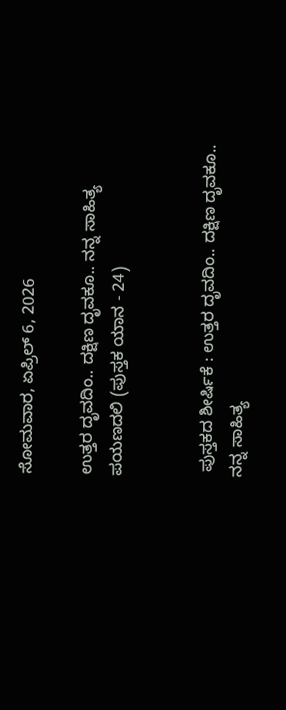ಸೋಮವಾರ, ಏಪ್ರಿಲ್ 6, 2026

ಉತ್ತರ ದೃವದಿಂ.. ದಕ್ಷಿಣ ದೃವಕೂ.. ನನ್ನ ಸಾಹಿತ್ಯ ಪಯಣದಲಿ (ಪುಸ್ತಕ ಯಾನ - 24)


 ಪುಸ್ತಕದ ಶೀರ್ಷಿಕೆ : ಉತ್ತರ ದೃವದಿಂ.. ದಕ್ಷಿಣ ದೃವಕೂ.. ನನ್ನ ಸಾಹಿತ್ಯ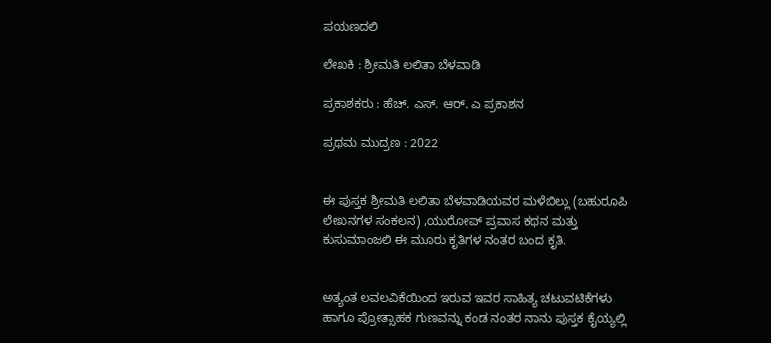ಪಯಣದಲಿ

ಲೇಖಕಿ : ಶ್ರೀಮತಿ ಲಲಿತಾ ಬೆಳವಾಡಿ

ಪ್ರಕಾಶಕರು : ಹೆಚ್. ಎಸ್. ಆರ್. ಎ ಪ್ರಕಾಶನ

ಪ್ರಥಮ ಮುದ್ರಣ : 2022


ಈ ಪುಸ್ತಕ ಶ್ರೀಮತಿ ಲಲಿತಾ ಬೆಳವಾಡಿಯವರ ಮಳೆಬಿಲ್ಲು (ಬಹುರೂಪಿ ಲೇಖನಗಳ ಸಂಕಲನ) ,ಯುರೋಪ್ ಪ್ರವಾಸ ಕಥನ ಮತ್ತು ಕುಸುಮಾಂಜಲಿ ಈ ಮೂರು ಕೃತಿಗಳ ನಂತರ ಬಂದ ಕೃತಿ.


ಅತ್ಯಂತ ಲವಲವಿಕೆಯಿಂದ ಇರುವ ಇವರ ಸಾಹಿತ್ಯ ಚಟುವಟಿಕೆಗಳು ಹಾಗೂ ಪ್ರೋತ್ಸಾಹಕ ಗುಣವನ್ನು ಕಂಡ ನಂತರ ನಾನು ಪುಸ್ತಕ ಕೈಯ್ಯಲ್ಲಿ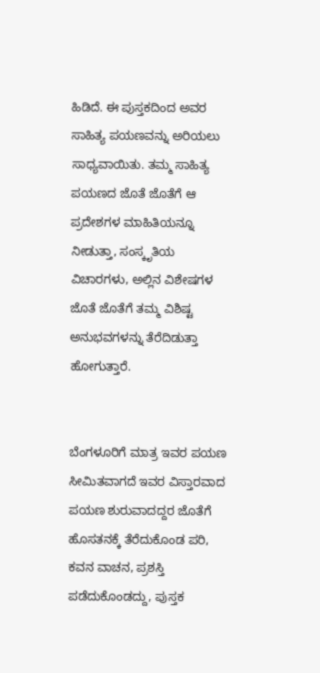ಹಿಡಿದೆ. ಈ ಪುಸ್ತಕದಿಂದ ಅವರ ಸಾಹಿತ್ಯ ಪಯಣವನ್ನು ಅರಿಯಲು ಸಾಧ್ಯವಾಯಿತು. ತಮ್ಮ ಸಾಹಿತ್ಯ ಪಯಣದ ಜೊತೆ ಜೊತೆಗೆ ಆ ಪ್ರದೇಶಗಳ ಮಾಹಿತಿಯನ್ನೂ ನೀಡುತ್ತಾ, ಸಂಸ್ಕೃತಿಯ ವಿಚಾರಗಳು, ಅಲ್ಲಿನ ವಿಶೇಷಗಳ ಜೊತೆ ಜೊತೆಗೆ ತಮ್ಮ ವಿಶಿಷ್ಟ ಅನುಭವಗಳನ್ನು ತೆರೆದಿಡುತ್ತಾ ಹೋಗುತ್ತಾರೆ.


ಬೆಂಗಳೂರಿಗೆ ಮಾತ್ರ ಇವರ ಪಯಣ ಸೀಮಿತವಾಗದೆ ಇವರ ವಿಸ್ತಾರವಾದ ಪಯಣ ಶುರುವಾದದ್ದರ ಜೊತೆಗೆ ಹೊಸತನಕ್ಕೆ ತೆರೆದುಕೊಂಡ ಪರಿ, ಕವನ ವಾಚನ, ಪ್ರಶಸ್ತಿ ಪಡೆದುಕೊಂಡದ್ದು, ಪುಸ್ತಕ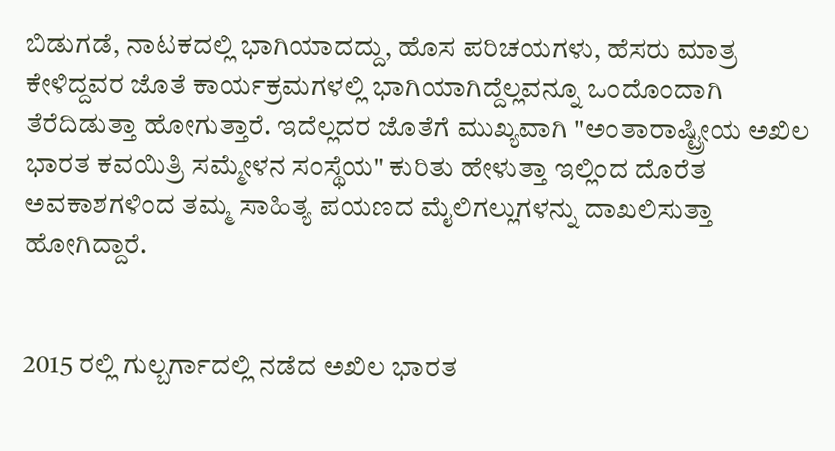ಬಿಡುಗಡೆ, ನಾಟಕದಲ್ಲಿ ಭಾಗಿಯಾದದ್ದು, ಹೊಸ ಪರಿಚಯಗಳು, ಹೆಸರು ಮಾತ್ರ ಕೇಳಿದ್ದವರ ಜೊತೆ ಕಾರ್ಯಕ್ರಮಗಳಲ್ಲಿ ಭಾಗಿಯಾಗಿದ್ದೆಲ್ಲವನ್ನೂ ಒಂದೊಂದಾಗಿ ತೆರೆದಿಡುತ್ತಾ ಹೋಗುತ್ತಾರೆ. ಇದೆಲ್ಲದರ ಜೊತೆಗೆ ಮುಖ್ಯವಾಗಿ "ಅಂತಾರಾಷ್ಟ್ರೀಯ ಅಖಿಲ ಭಾರತ ಕವಯಿತ್ರಿ ಸಮ್ಮೇಳನ ಸಂಸ್ಥೆಯ" ಕುರಿತು ಹೇಳುತ್ತಾ ಇಲ್ಲಿಂದ ದೊರೆತ ಅವಕಾಶಗಳಿಂದ ತಮ್ಮ ಸಾಹಿತ್ಯ ಪಯಣದ ಮೈಲಿಗಲ್ಲುಗಳನ್ನು ದಾಖಲಿಸುತ್ತಾ ಹೋಗಿದ್ದಾರೆ.


2015 ರಲ್ಲಿ ಗುಲ್ಬರ್ಗಾದಲ್ಲಿ ನಡೆದ ಅಖಿಲ ಭಾರತ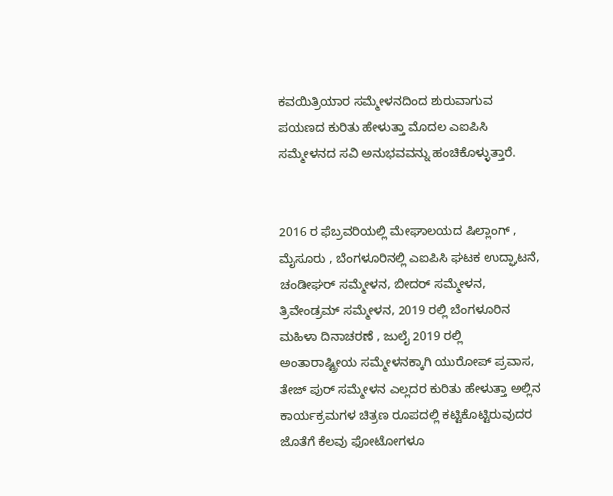ಕವಯಿತ್ರಿಯಾರ ಸಮ್ಮೇಳನದಿಂದ ಶುರುವಾಗುವ ಪಯಣದ ಕುರಿತು ಹೇಳುತ್ತಾ ಮೊದಲ ಎಐಪಿಸಿ ಸಮ್ಮೇಳನದ ಸವಿ ಅನುಭವವನ್ನು ಹಂಚಿಕೊಳ್ಳುತ್ತಾರೆ.


2016 ರ ಫೆಬ್ರವರಿಯಲ್ಲಿ ಮೇಘಾಲಯದ ಷಿಲ್ಲಾಂಗ್ , ಮೈಸೂರು , ಬೆಂಗಳೂರಿನಲ್ಲಿ ಎಐಪಿಸಿ ಘಟಕ ಉದ್ಘಾಟನೆ, ಚಂಡೀಘರ್ ಸಮ್ಮೇಳನ, ಬೀದರ್ ಸಮ್ಮೇಳನ, ತ್ರಿವೇಂಡ್ರಮ್ ಸಮ್ಮೇಳನ, 2019 ರಲ್ಲಿ ಬೆಂಗಳೂರಿನ ಮಹಿಳಾ ದಿನಾಚರಣೆ , ಜುಲೈ 2019 ರಲ್ಲಿ ಅಂತಾರಾಷ್ಟ್ರೀಯ ಸಮ್ಮೇಳನಕ್ಕಾಗಿ ಯುರೋಪ್ ಪ್ರವಾಸ, ತೇಜ್ ಪುರ್ ಸಮ್ಮೇಳನ ಎಲ್ಲದರ ಕುರಿತು ಹೇಳುತ್ತಾ ಅಲ್ಲಿನ ಕಾರ್ಯಕ್ರಮಗಳ ಚಿತ್ರಣ ರೂಪದಲ್ಲಿ ಕಟ್ಟಿಕೊಟ್ಟಿರುವುದರ ಜೊತೆಗೆ ಕೆಲವು ಫೋಟೋಗಳೂ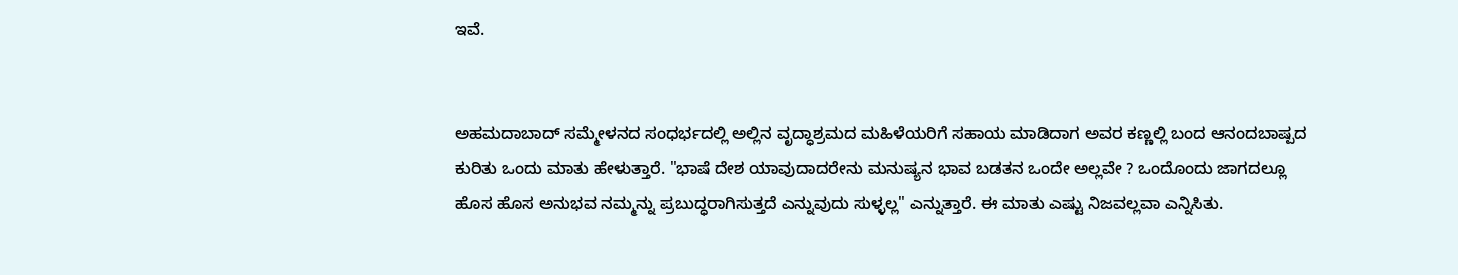ಇವೆ.


ಅಹಮದಾಬಾದ್ ಸಮ್ಮೇಳನದ ಸಂಧರ್ಭದಲ್ಲಿ ಅಲ್ಲಿನ ವೃದ್ಧಾಶ್ರಮದ ಮಹಿಳೆಯರಿಗೆ ಸಹಾಯ ಮಾಡಿದಾಗ ಅವರ ಕಣ್ಣಲ್ಲಿ ಬಂದ ಆನಂದಬಾಷ್ಪದ ಕುರಿತು ಒಂದು ಮಾತು ಹೇಳುತ್ತಾರೆ. "ಭಾಷೆ ದೇಶ ಯಾವುದಾದರೇನು ಮನುಷ್ಯನ ಭಾವ ಬಡತನ ಒಂದೇ ಅಲ್ಲವೇ ? ಒಂದೊಂದು ಜಾಗದಲ್ಲೂ ಹೊಸ ಹೊಸ ಅನುಭವ ನಮ್ಮನ್ನು ಪ್ರಬುದ್ಧರಾಗಿಸುತ್ತದೆ ಎನ್ನುವುದು ಸುಳ್ಳಲ್ಲ" ಎನ್ನುತ್ತಾರೆ. ಈ ಮಾತು ಎಷ್ಟು ನಿಜವಲ್ಲವಾ ಎನ್ನಿಸಿತು.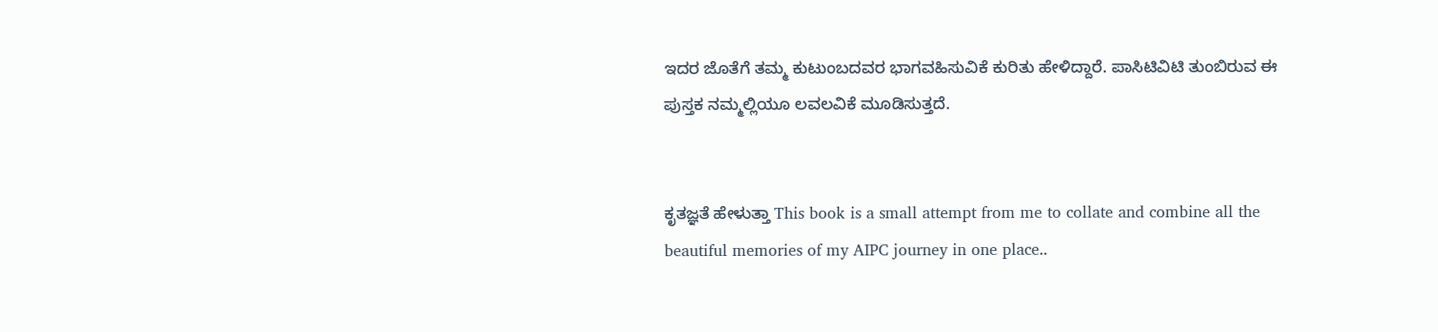ಇದರ ಜೊತೆಗೆ ತಮ್ಮ ಕುಟುಂಬದವರ ಭಾಗವಹಿಸುವಿಕೆ ಕುರಿತು ಹೇಳಿದ್ದಾರೆ. ಪಾಸಿಟಿವಿಟಿ ತುಂಬಿರುವ ಈ ಪುಸ್ತಕ ನಮ್ಮಲ್ಲಿಯೂ ಲವಲವಿಕೆ ಮೂಡಿಸುತ್ತದೆ.


ಕೃತಜ್ಞತೆ ಹೇಳುತ್ತಾ This book is a small attempt from me to collate and combine all the beautiful memories of my AIPC journey in one place..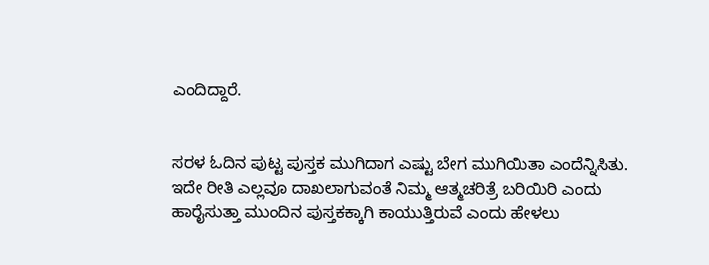ಎಂದಿದ್ದಾರೆ.


ಸರಳ ಓದಿನ ಪುಟ್ಟ ಪುಸ್ತಕ ಮುಗಿದಾಗ ಎಷ್ಟು ಬೇಗ ಮುಗಿಯಿತಾ ಎಂದೆನ್ನಿಸಿತು. ಇದೇ ರೀತಿ ಎಲ್ಲವೂ ದಾಖಲಾಗುವಂತೆ ನಿಮ್ಮ ಆತ್ಮಚರಿತ್ರೆ ಬರಿಯಿರಿ ಎಂದು ಹಾರೈಸುತ್ತಾ ಮುಂದಿನ ಪುಸ್ತಕಕ್ಕಾಗಿ ಕಾಯುತ್ತಿರುವೆ ಎಂದು ಹೇಳಲು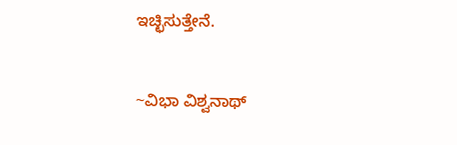ಇಚ್ಛಿಸುತ್ತೇನೆ.


~ವಿಭಾ ವಿಶ್ವನಾಥ್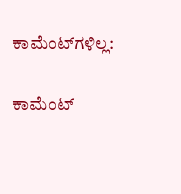ಕಾಮೆಂಟ್‌ಗಳಿಲ್ಲ:

ಕಾಮೆಂಟ್‌‌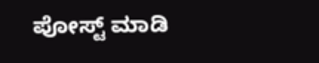ಪೋಸ್ಟ್‌ ಮಾಡಿ